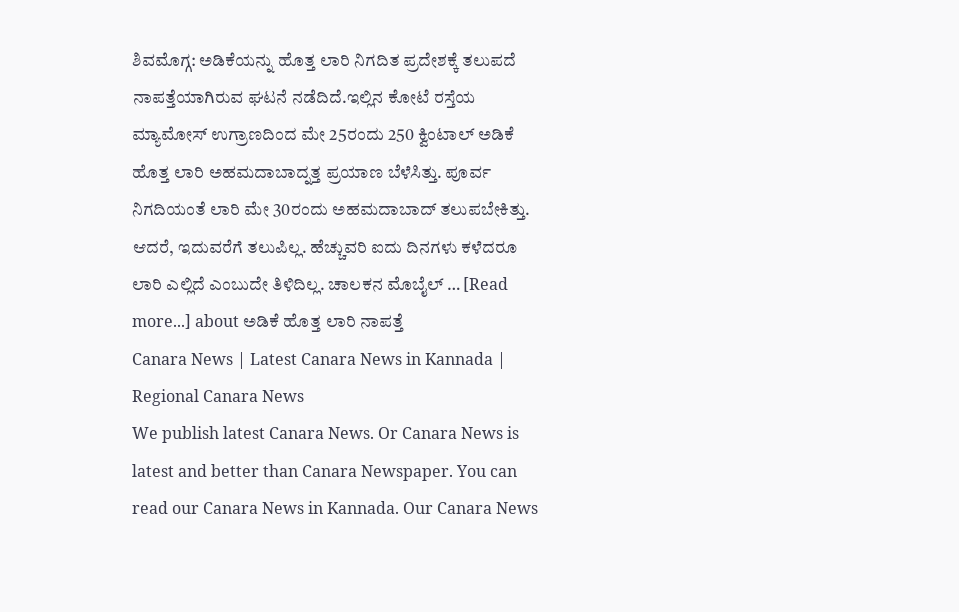ಶಿವಮೊಗ್ಗ: ಅಡಿಕೆಯನ್ನು ಹೊತ್ತ ಲಾರಿ ನಿಗದಿತ ಪ್ರದೇಶಕ್ಕೆ ತಲುಪದೆ ನಾಪತ್ತೆಯಾಗಿರುವ ಘಟನೆ ನಡೆದಿದೆ.ಇಲ್ಲಿನ ಕೋಟೆ ರಸ್ತೆಯ ಮ್ಯಾಮೋಸ್ ಉಗ್ರಾಣದಿಂದ ಮೇ 25ರಂದು 250 ಕ್ವಿಂಟಾಲ್ ಅಡಿಕೆ ಹೊತ್ತ ಲಾರಿ ಅಹಮದಾಬಾದ್ನತ್ತ ಪ್ರಯಾಣ ಬೆಳೆಸಿತ್ತು. ಪೂರ್ವ ನಿಗದಿಯಂತೆ ಲಾರಿ ಮೇ 30ರಂದು ಅಹಮದಾಬಾದ್ ತಲುಪಬೇಕಿತ್ತು. ಆದರೆ, ಇದುವರೆಗೆ ತಲುಪಿಲ್ಲ. ಹೆಚ್ಚುವರಿ ಐದು ದಿನಗಳು ಕಳೆದರೂ ಲಾರಿ ಎಲ್ಲಿದೆ ಎಂಬುದೇ ತಿಳಿದಿಲ್ಲ. ಚಾಲಕನ ಮೊಬೈಲ್ … [Read more...] about ಅಡಿಕೆ ಹೊತ್ತ ಲಾರಿ ನಾಪತ್ತೆ
Canara News | Latest Canara News in Kannada | Regional Canara News
We publish latest Canara News. Or Canara News is latest and better than Canara Newspaper. You can read our Canara News in Kannada. Our Canara News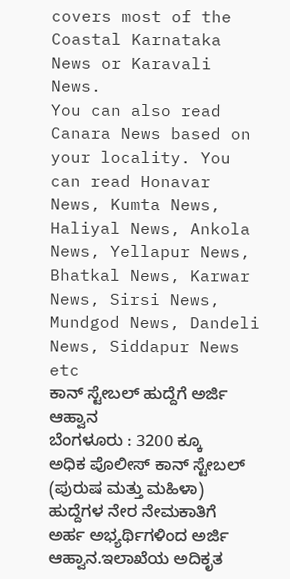covers most of the Coastal Karnataka News or Karavali News.
You can also read Canara News based on your locality. You can read Honavar News, Kumta News, Haliyal News, Ankola News, Yellapur News, Bhatkal News, Karwar News, Sirsi News, Mundgod News, Dandeli News, Siddapur News etc
ಕಾನ್ ಸ್ಟೇಬಲ್ ಹುದ್ದೆಗೆ ಅರ್ಜಿ ಆಹ್ವಾನ
ಬೆಂಗಳೂರು : 3200 ಕ್ಕೂ ಅಧಿಕ ಪೊಲೀಸ್ ಕಾನ್ ಸ್ಟೇಬಲ್ (ಪುರುಷ ಮತ್ತು ಮಹಿಳಾ) ಹುದ್ದೆಗಳ ನೇರ ನೇಮಕಾತಿಗೆ ಅರ್ಹ ಅಭ್ಯರ್ಥಿಗಳಿಂದ ಅರ್ಜಿ ಆಹ್ವಾನ.ಇಲಾಖೆಯ ಅದಿಕೃತ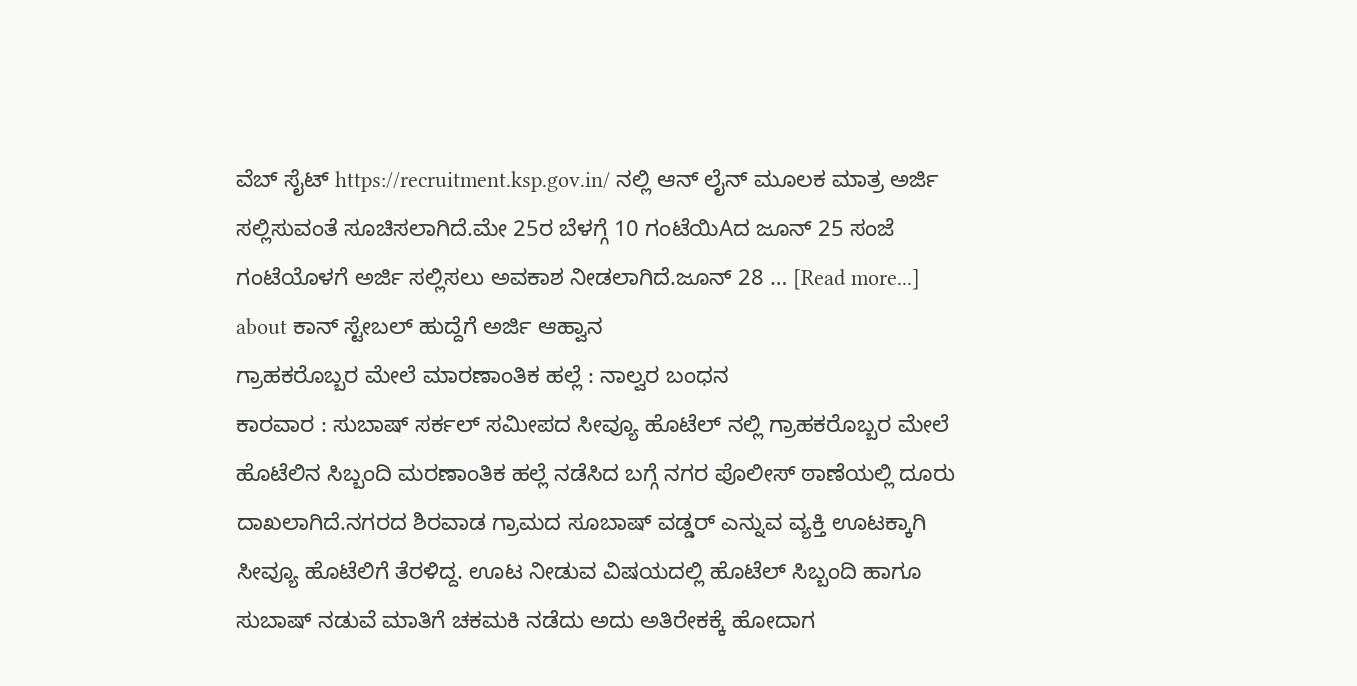ವೆಬ್ ಸೈಟ್ https://recruitment.ksp.gov.in/ ನಲ್ಲಿ ಆನ್ ಲೈನ್ ಮೂಲಕ ಮಾತ್ರ ಅರ್ಜಿ ಸಲ್ಲಿಸುವಂತೆ ಸೂಚಿಸಲಾಗಿದೆ.ಮೇ 25ರ ಬೆಳಗ್ಗೆ 10 ಗಂಟೆಯಿAದ ಜೂನ್ 25 ಸಂಜೆ ಗಂಟೆಯೊಳಗೆ ಅರ್ಜಿ ಸಲ್ಲಿಸಲು ಅವಕಾಶ ನೀಡಲಾಗಿದೆ.ಜೂನ್ 28 … [Read more...] about ಕಾನ್ ಸ್ಟೇಬಲ್ ಹುದ್ದೆಗೆ ಅರ್ಜಿ ಆಹ್ವಾನ
ಗ್ರಾಹಕರೊಬ್ಬರ ಮೇಲೆ ಮಾರಣಾಂತಿಕ ಹಲ್ಲೆ : ನಾಲ್ವರ ಬಂಧನ
ಕಾರವಾರ : ಸುಬಾಷ್ ಸರ್ಕಲ್ ಸಮೀಪದ ಸೀವ್ಯೂ ಹೊಟೆಲ್ ನಲ್ಲಿ ಗ್ರಾಹಕರೊಬ್ಬರ ಮೇಲೆ ಹೊಟೆಲಿನ ಸಿಬ್ಬಂದಿ ಮರಣಾಂತಿಕ ಹಲ್ಲೆ ನಡೆಸಿದ ಬಗ್ಗೆ ನಗರ ಪೊಲೀಸ್ ಠಾಣೆಯಲ್ಲಿ ದೂರು ದಾಖಲಾಗಿದೆ.ನಗರದ ಶಿರವಾಡ ಗ್ರಾಮದ ಸೂಬಾಷ್ ವಡ್ಡರ್ ಎನ್ನುವ ವ್ಯಕ್ತಿ ಊಟಕ್ಕಾಗಿ ಸೀವ್ಯೂ ಹೊಟೆಲಿಗೆ ತೆರಳಿದ್ದ. ಊಟ ನೀಡುವ ವಿಷಯದಲ್ಲಿ ಹೊಟೆಲ್ ಸಿಬ್ಬಂದಿ ಹಾಗೂ ಸುಬಾಷ್ ನಡುವೆ ಮಾತಿಗೆ ಚಕಮಕಿ ನಡೆದು ಅದು ಅತಿರೇಕಕ್ಕೆ ಹೋದಾಗ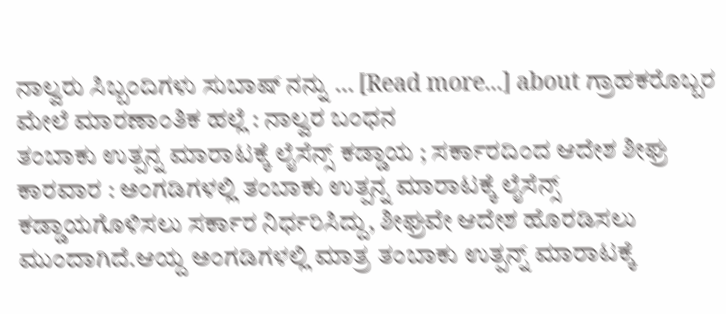ನಾಲ್ವರು ಸಿಬ್ಬಂದಿಗಳು ಸುಬಾಷ್ ನನ್ನು … [Read more...] about ಗ್ರಾಹಕರೊಬ್ಬರ ಮೇಲೆ ಮಾರಣಾಂತಿಕ ಹಲ್ಲೆ : ನಾಲ್ವರ ಬಂಧನ
ತಂಬಾಕು ಉತ್ಪನ್ನ ಮಾರಾಟಕ್ಕೆ ಲೈಸೆನ್ಸ್ ಕಡ್ಡಾಯ ; ಸರ್ಕಾರದಿಂದ ಆದೇಶ ಶೀಘ್ರ
ಕಾರವಾರ : ಅಂಗಡಿಗಳಲ್ಲಿ ತಂಬಾಕು ಉತ್ಪನ್ನ ಮಾರಾಟಕ್ಕೆ ಲೈಸೆನ್ಸ್ ಕಡ್ಡಾಯಗೊಳಿಸಲು ಸರ್ಕಾರ ನಿರ್ಧರಿಸಿದ್ದು, ಶೀಘ್ರವೇ ಆದೇಶ ಹೊರಡಿಸಲು ಮುಂದಾಗಿದೆ.ಆಯ್ದ ಅಂಗಡಿಗಳಲ್ಲಿ ಮಾತ್ರ ತಂಬಾಕು ಉತ್ಪನ್ನ್ ಮಾರಾಟಕ್ಕೆ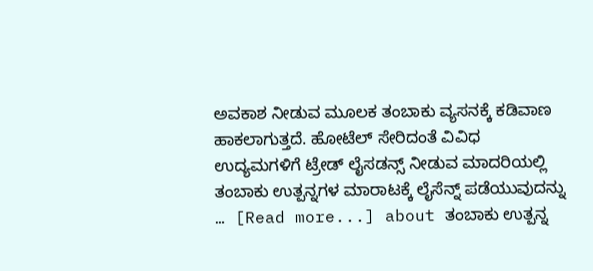ಅವಕಾಶ ನೀಡುವ ಮೂಲಕ ತಂಬಾಕು ವ್ಯಸನಕ್ಕೆ ಕಡಿವಾಣ ಹಾಕಲಾಗುತ್ತದೆ. ಹೋಟೆಲ್ ಸೇರಿದಂತೆ ವಿವಿಧ ಉದ್ಯಮಗಳಿಗೆ ಟ್ರೇಡ್ ಲೈಸಡನ್ಸ್ ನೀಡುವ ಮಾದರಿಯಲ್ಲಿ ತಂಬಾಕು ಉತ್ಪನ್ನಗಳ ಮಾರಾಟಕ್ಕೆ ಲೈಸೆನ್ನ್ ಪಡೆಯುವುದನ್ನು … [Read more...] about ತಂಬಾಕು ಉತ್ಪನ್ನ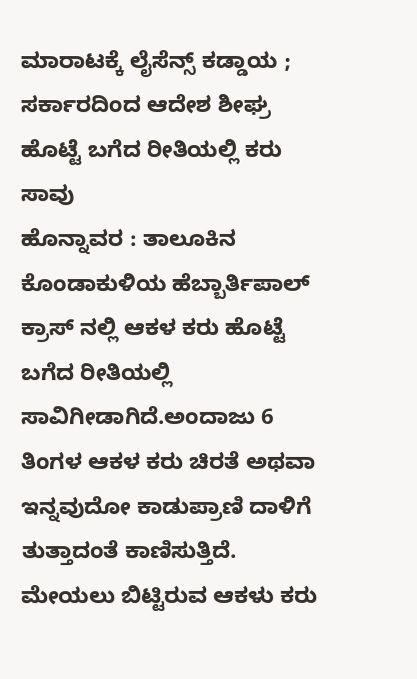ಮಾರಾಟಕ್ಕೆ ಲೈಸೆನ್ಸ್ ಕಡ್ಡಾಯ ; ಸರ್ಕಾರದಿಂದ ಆದೇಶ ಶೀಘ್ರ
ಹೊಟ್ಟೆ ಬಗೆದ ರೀತಿಯಲ್ಲಿ ಕರು ಸಾವು
ಹೊನ್ನಾವರ : ತಾಲೂಕಿನ ಕೊಂಡಾಕುಳಿಯ ಹೆಬ್ಬಾರ್ತಿಪಾಲ್ ಕ್ರಾಸ್ ನಲ್ಲಿ ಆಕಳ ಕರು ಹೊಟ್ಟೆ ಬಗೆದ ರೀತಿಯಲ್ಲಿ ಸಾವಿಗೀಡಾಗಿದೆ.ಅಂದಾಜು 6 ತಿಂಗಳ ಆಕಳ ಕರು ಚಿರತೆ ಅಥವಾ ಇನ್ನವುದೋ ಕಾಡುಪ್ರಾಣಿ ದಾಳಿಗೆ ತುತ್ತಾದಂತೆ ಕಾಣಿಸುತ್ತಿದೆ. ಮೇಯಲು ಬಿಟ್ಟಿರುವ ಆಕಳು ಕರು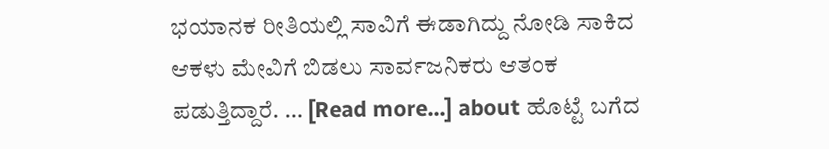ಭಯಾನಕ ರೀತಿಯಲ್ಲಿ ಸಾವಿಗೆ ಈಡಾಗಿದ್ದು ನೋಡಿ ಸಾಕಿದ ಆಕಳು ಮೇವಿಗೆ ಬಿಡಲು ಸಾರ್ವಜನಿಕರು ಆತಂಕ ಪಡುತ್ತಿದ್ದಾರೆ. … [Read more...] about ಹೊಟ್ಟೆ ಬಗೆದ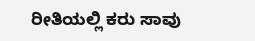ರೀತಿಯಲ್ಲಿ ಕರು ಸಾವು